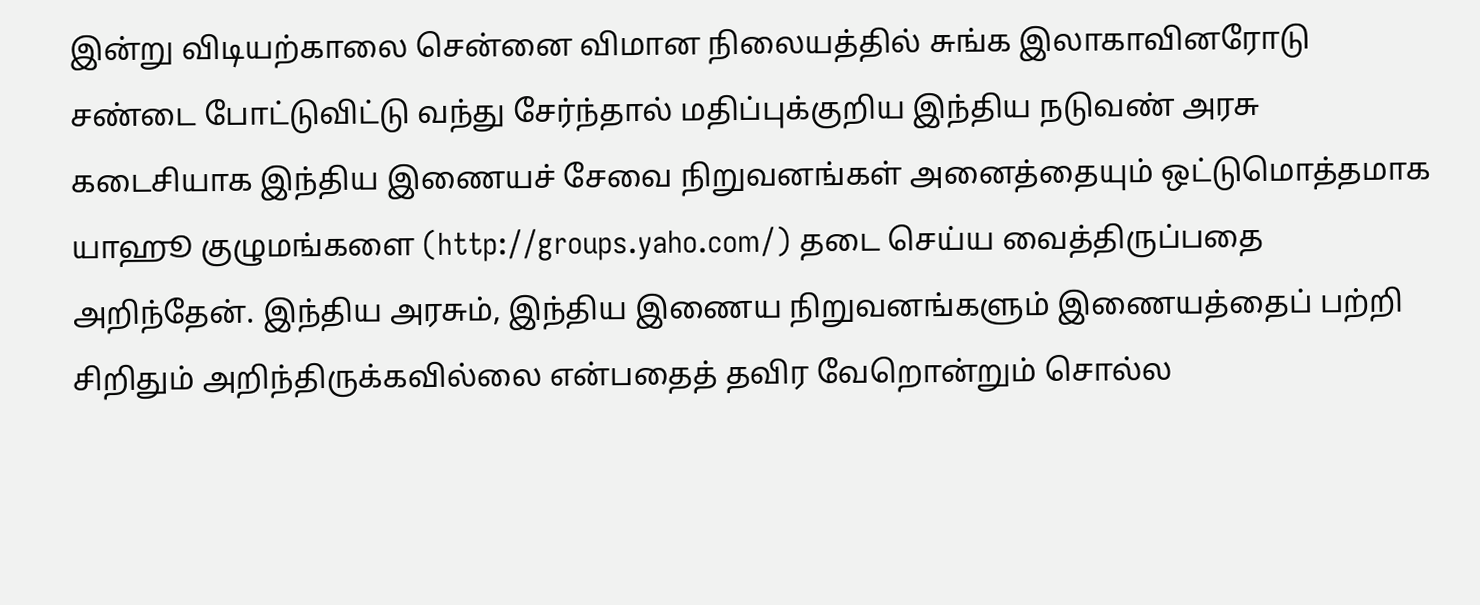இன்று விடியற்காலை சென்னை விமான நிலையத்தில் சுங்க இலாகாவினரோடு சண்டை போட்டுவிட்டு வந்து சேர்ந்தால் மதிப்புக்குறிய இந்திய நடுவண் அரசு கடைசியாக இந்திய இணையச் சேவை நிறுவனங்கள் அனைத்தையும் ஒட்டுமொத்தமாக யாஹூ குழுமங்களை (http://groups.yaho.com/) தடை செய்ய வைத்திருப்பதை அறிந்தேன். இந்திய அரசும், இந்திய இணைய நிறுவனங்களும் இணையத்தைப் பற்றி சிறிதும் அறிந்திருக்கவில்லை என்பதைத் தவிர வேறொன்றும் சொல்ல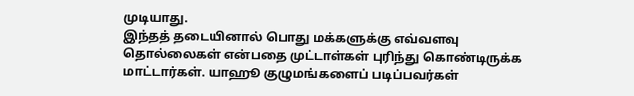முடியாது.
இந்தத் தடையினால் பொது மக்களுக்கு எவ்வளவு தொல்லைகள் என்பதை முட்டாள்கள் புரிந்து கொண்டிருக்க மாட்டார்கள். யாஹூ குழுமங்களைப் படிப்பவர்கள்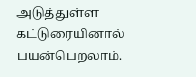அடுத்துள்ள கட்டுரையினால் பயன்பெறலாம்.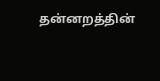தன்னறத்தின்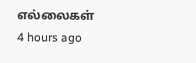எல்லைகள்
4 hours ago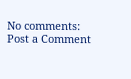No comments:
Post a Comment